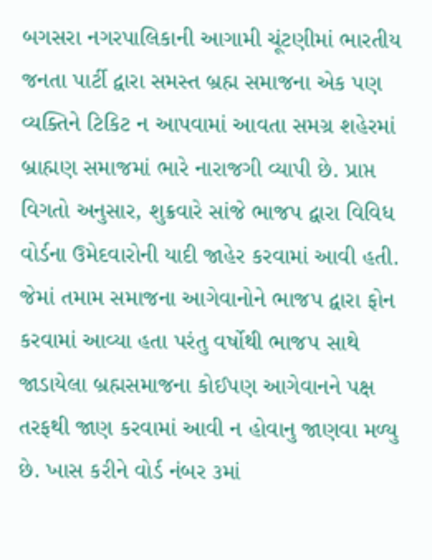બગસરા નગરપાલિકાની આગામી ચૂંટણીમાં ભારતીય જનતા પાર્ટી દ્વારા સમસ્ત બ્રહ્મ સમાજના એક પણ વ્યક્તિને ટિકિટ ન આપવામાં આવતા સમગ્ર શહેરમાં બ્રાહ્મણ સમાજમાં ભારે નારાજગી વ્યાપી છે. પ્રાપ્ત વિગતો અનુસાર, શુક્રવારે સાંજે ભાજપ દ્વારા વિવિધ વોર્ડના ઉમેદવારોની યાદી જાહેર કરવામાં આવી હતી. જેમાં તમામ સમાજના આગેવાનોને ભાજપ દ્વારા ફોન કરવામાં આવ્યા હતા પરંતુ વર્ષોથી ભાજપ સાથે જાડાયેલા બ્રહ્મસમાજના કોઈપણ આગેવાનને પક્ષ તરફથી જાણ કરવામાં આવી ન હોવાનુ જાણવા મળ્યુ છે. ખાસ કરીને વોર્ડ નંબર ૩માં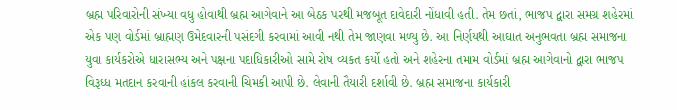બ્રહ્મ પરિવારોની સંખ્યા વધુ હોવાથી બ્રહ્મ આગેવાને આ બેઠક પરથી મજબૂત દાવેદારી નોંધાવી હતી. તેમ છતાં, ભાજપ દ્વારા સમગ્ર શહેરમાં એક પણ વોર્ડમાં બ્રાહ્મણ ઉમેદવારની પસંદગી કરવામાં આવી નથી તેમ જાણવા મળ્યુ છે. આ નિર્ણયથી આઘાત અનુભવતા બ્રહ્મ સમાજના યુવા કાર્યકરોએ ધારાસભ્ય અને પક્ષના પદાધિકારીઓ સામે રોષ વ્યકત કર્યો હતો અને શહેરના તમામ વોર્ડમાં બ્રહ્મ આગેવાનો દ્વારા ભાજપ વિરૂધ્ધ મતદાન કરવાની હાંકલ કરવાની ચિમકી આપી છે. લેવાની તૈયારી દર્શાવી છે. બ્રહ્મ સમાજના કાર્યકારી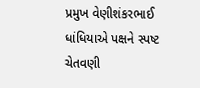પ્રમુખ વેણીશંકરભાઈ ધાંધિયાએ પક્ષને સ્પષ્ટ ચેતવણી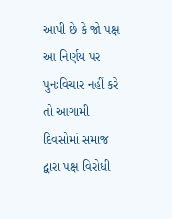આપી છે કે જો પક્ષ આ નિર્ણય પર પુનઃવિચાર નહીં કરે તો આગામી દિવસોમાં સમાજ દ્વારા પક્ષ વિરોધી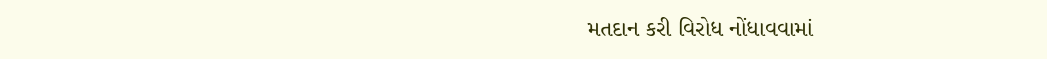મતદાન કરી વિરોધ નોંધાવવામાં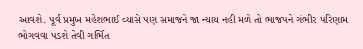આવશે. પૂર્વ પ્રમુખ મહેશભાઈ વ્યાસે પણ સમાજને જા ન્યાય નહી મળે તો ભાજપને ગંભીર પરિણામ ભોગવવા પડશે તેવી ગર્ભિત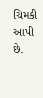ચિમકી આપી છે.